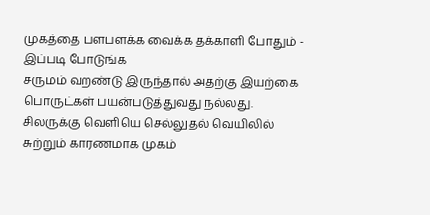முகத்தை பளபளக்க வைக்க தக்காளி போதும் - இப்படி போடுங்க
சருமம் வறண்டு இருந்தால் அதற்கு இயற்கை பொருட்கள் பயன்படுத்துவது நல்லது. சிலருக்கு வெளியெ செல்லுதல் வெயிலில் சுற்றும் காரணமாக முகம்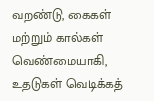வறண்டு, கைகள் மற்றும் கால்கள் வெண்மையாகி, உதடுகள் வெடிக்கத்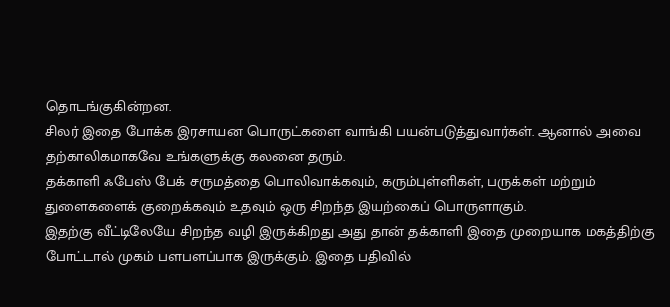தொடங்குகின்றன.
சிலர் இதை போக்க இரசாயன பொருட்களை வாங்கி பயன்படுத்துவார்கள். ஆனால் அவை தற்காலிகமாகவே உங்களுக்கு கலனை தரும்.
தக்காளி ஃபேஸ் பேக் சருமத்தை பொலிவாக்கவும், கரும்புள்ளிகள், பருக்கள் மற்றும் துளைகளைக் குறைக்கவும் உதவும் ஒரு சிறந்த இயற்கைப் பொருளாகும்.
இதற்கு வீட்டிலேயே சிறந்த வழி இருக்கிறது அது தான் தக்காளி இதை முறையாக மகத்திற்கு போட்டால் முகம் பளபளப்பாக இருக்கும். இதை பதிவில்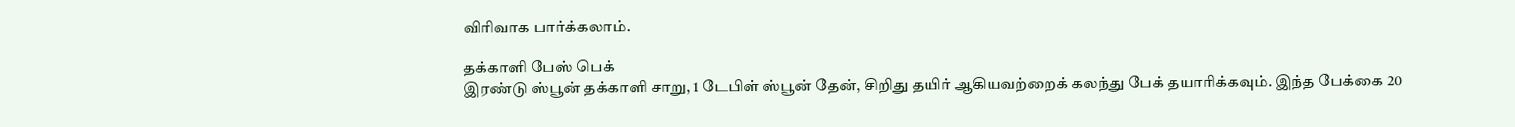விரிவாக பார்க்கலாம்.

தக்காளி பேஸ் பெக்
இரண்டு ஸ்பூன் தக்காளி சாறு, 1 டேபிள் ஸ்பூன் தேன், சிறிது தயிர் ஆகியவற்றைக் கலந்து பேக் தயாரிக்கவும். இந்த பேக்கை 20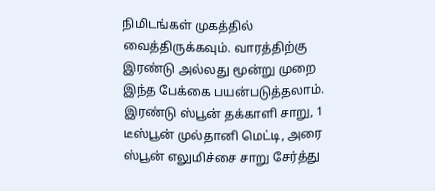நிமிடங்கள் முகத்தில் வைத்திருக்கவும். வாரத்திற்கு இரண்டு அல்லது மூன்று முறை இந்த பேக்கை பயன்படுத்தலாம்.
இரண்டு ஸ்பூன் தக்காளி சாறு, 1 டீஸ்பூன் முல்தானி மெட்டி, அரை ஸ்பூன் எலுமிச்சை சாறு சேர்த்து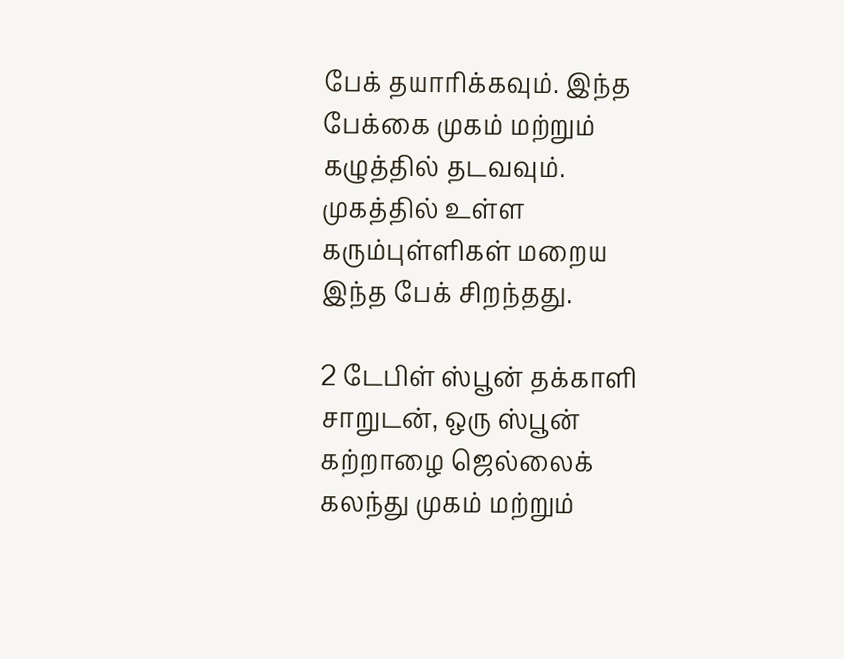பேக் தயாரிக்கவும். இந்த பேக்கை முகம் மற்றும் கழுத்தில் தடவவும். முகத்தில் உள்ள கரும்புள்ளிகள் மறைய இந்த பேக் சிறந்தது.

2 டேபிள் ஸ்பூன் தக்காளி சாறுடன், ஒரு ஸ்பூன் கற்றாழை ஜெல்லைக் கலந்து முகம் மற்றும்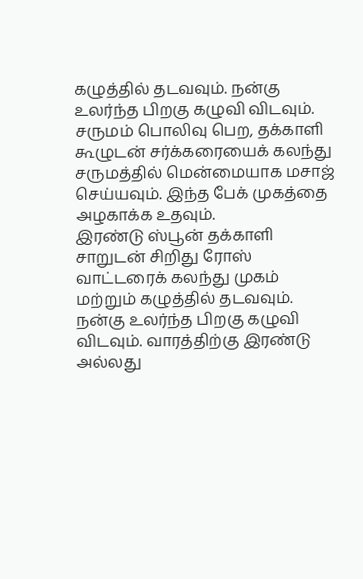கழுத்தில் தடவவும். நன்கு உலர்ந்த பிறகு கழுவி விடவும்.
சருமம் பொலிவு பெற, தக்காளி கூழுடன் சர்க்கரையைக் கலந்து சருமத்தில் மென்மையாக மசாஜ் செய்யவும். இந்த பேக் முகத்தை அழகாக்க உதவும்.
இரண்டு ஸ்பூன் தக்காளி சாறுடன் சிறிது ரோஸ் வாட்டரைக் கலந்து முகம் மற்றும் கழுத்தில் தடவவும். நன்கு உலர்ந்த பிறகு கழுவி விடவும். வாரத்திற்கு இரண்டு அல்லது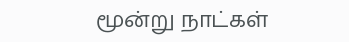மூன்று நாட்கள்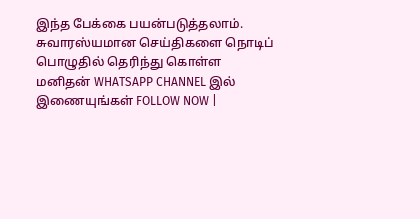இந்த பேக்கை பயன்படுத்தலாம்.
சுவாரஸ்யமான செய்திகளை நொடிப் பொழுதில் தெரிந்து கொள்ள மனிதன் WHATSAPP CHANNEL இல் இணையுங்கள் FOLLOW NOW |